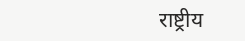राष्ट्रीय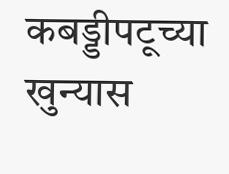कबड्डीपटूच्या खुन्यास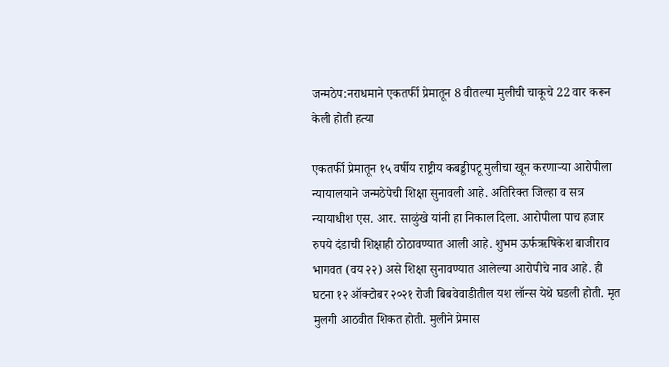जन्मठेप:नराधमाने एकतर्फी प्रेमातून 8 वीतल्या मुलीची चाकूचे 22 वार करून केली होती हत्या

एकतर्फी प्रेमातून १५ वर्षीय राष्ट्रीय कबड्डीपटू मुलीचा खून करणाऱ्या आरोपीला न्यायालयाने जन्मठेपेची शिक्षा सुनावली आहे. अतिरिक्त जिल्हा व सत्र न्यायाधीश एस. आर. साळुंखे यांनी हा निकाल दिला. आरोपीला पाच हजार रुपये दंडाची शिक्षाही ठोठावण्यात आली आहे. शुभम ऊर्फऋषिकेश बाजीराव भागवत (वय २२) असे शिक्षा सुनावण्यात आलेल्या आरोपीचे नाव आहे. ही घटना १२ ऑक्टोबर २०२१ रोजी बिबवेवाडीतील यश लॉन्स येथे घडली होती. मृत मुलगी आठवीत शिकत होती. मुलीने प्रेमास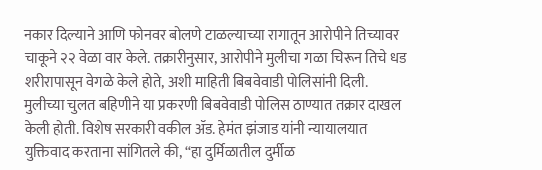नकार दिल्याने आणि फोनवर बोलणे टाळल्याच्या रागातून आरोपीने तिच्यावर चाकूने २२ वेळा वार केले. तक्रारीनुसार, आरोपीने मुलीचा गळा चिरून तिचे धड शरीरापासून वेगळे केले होते, अशी माहिती बिबवेवाडी पोलिसांनी दिली. मुलीच्या चुलत बहिणीने या प्रकरणी बिबवेवाडी पोलिस ठाण्यात तक्रार दाखल केली होती. विशेष सरकारी वकील ॲड. हेमंत झंजाड यांनी न्यायालयात युक्तिवाद करताना सांगितले की, “हा दुर्मिळातील दुर्मीळ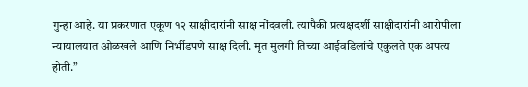गुन्हा आहे. या प्रकरणात एकूण १२ साक्षीदारांनी साक्ष नोंदवली. त्यापैकी प्रत्यक्षदर्शी साक्षीदारांनी आरोपीला न्यायालयात ओळखले आणि निर्भीडपणे साक्ष दिली. मृत मुलगी तिच्या आईवडिलांचे एकुलते एक अपत्य होती.”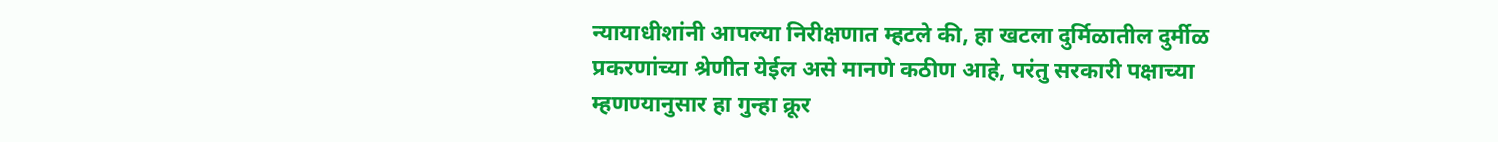न्यायाधीशांनी आपल्या निरीक्षणात म्हटले की, हा खटला दुर्मिळातील दुर्मीळ प्रकरणांच्या श्रेणीत येईल असे मानणे कठीण आहे, परंतु सरकारी पक्षाच्या म्हणण्यानुसार हा गुन्हा क्रूर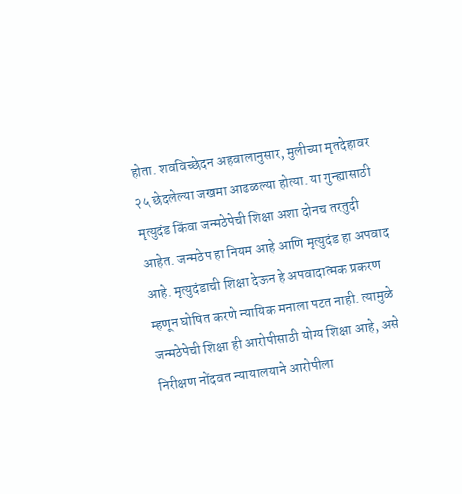होता. शवविच्छेदन अहवालानुसार, मुलीच्या मृतदेहावर २५ छेदलेल्या जखमा आढळल्या होत्या. या गुन्ह्यासाठी मृत्युदंड किंवा जन्मठेपेची शिक्षा अशा दोनच तरतुदी आहेत. जन्मठेप हा नियम आहे आणि मृत्युदंड हा अपवाद आहे. मृत्युदंडाची शिक्षा देऊन हे अपवादात्मक प्रकरण म्हणून घोषित करणे न्यायिक मनाला पटत नाही. त्यामुळे जन्मठेपेची शिक्षा ही आरोपीसाठी योग्य शिक्षा आहे, असे निरीक्षण नोंदवत न्यायालयाने आरोपीला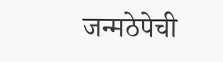जन्मठेपेची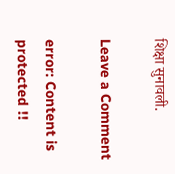शिक्षा सुनावली.

Leave a Comment

error: Content is protected !!